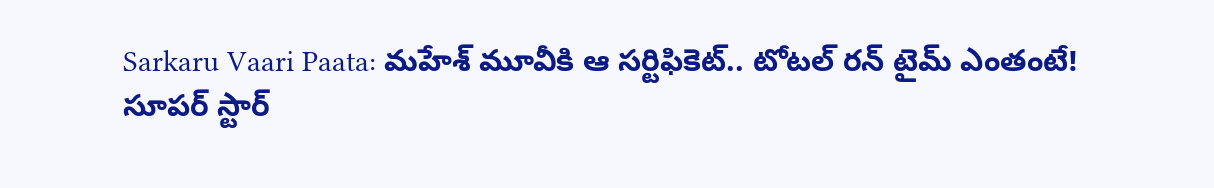Sarkaru Vaari Paata: మహేశ్ మూవీకి ఆ సర్టిఫికెట్.. టోటల్ రన్ టైమ్ ఎంతంటే!
సూపర్ స్టార్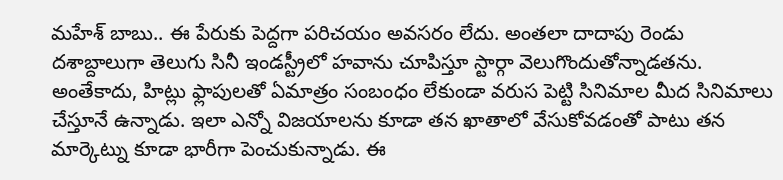మహేశ్ బాబు.. ఈ పేరుకు పెద్దగా పరిచయం అవసరం లేదు. అంతలా దాదాపు రెండు దశాబ్దాలుగా తెలుగు సినీ ఇండస్ట్రీలో హవాను చూపిస్తూ స్టార్గా వెలుగొందుతోన్నాడతను. అంతేకాదు, హిట్లు ఫ్లాపులతో ఏమాత్రం సంబంధం లేకుండా వరుస పెట్టి సినిమాల మీద సినిమాలు చేస్తూనే ఉన్నాడు. ఇలా ఎన్నో విజయాలను కూడా తన ఖాతాలో వేసుకోవడంతో పాటు తన మార్కెట్ను కూడా భారీగా పెంచుకున్నాడు. ఈ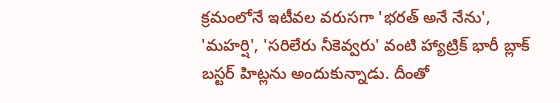క్రమంలోనే ఇటీవల వరుసగా 'భరత్ అనే నేను', 'మహర్షి', 'సరిలేరు నీకెవ్వరు' వంటి హ్యాట్రిక్ భారీ బ్లాక్ బస్టర్ హిట్లను అందుకున్నాడు. దీంతో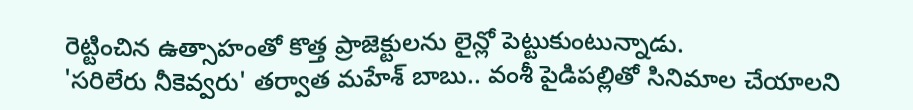రెట్టించిన ఉత్సాహంతో కొత్త ప్రాజెక్టులను లైన్లో పెట్టుకుంటున్నాడు.
'సరిలేరు నీకెవ్వరు' తర్వాత మహేశ్ బాబు.. వంశీ పైడిపల్లితో సినిమాల చేయాలని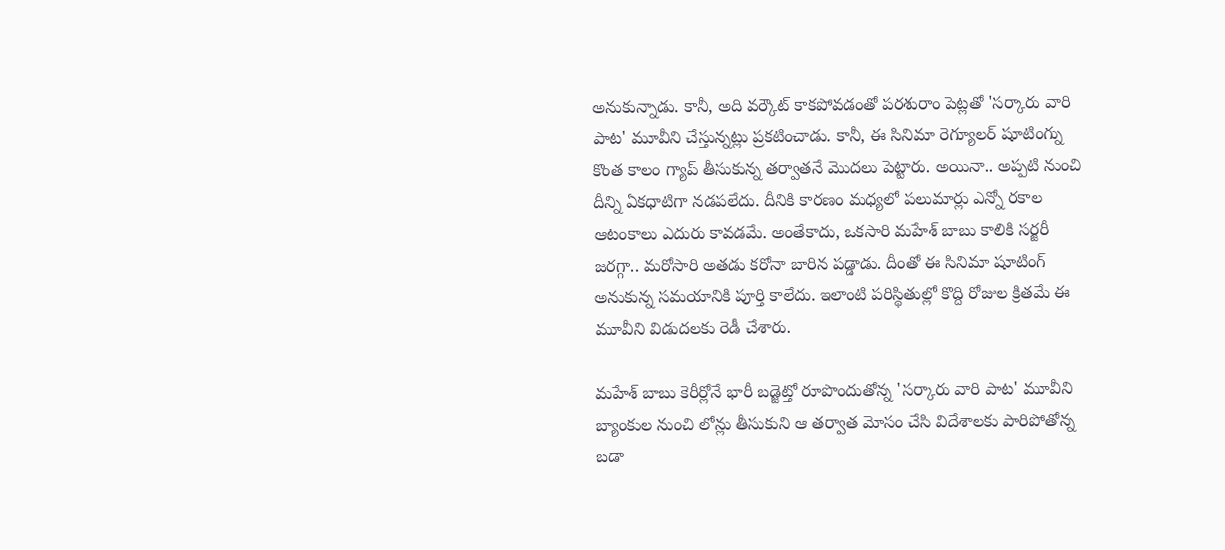అనుకున్నాడు. కానీ, అది వర్కౌట్ కాకపోవడంతో పరశురాం పెట్లతో 'సర్కారు వారి పాట' మూవీని చేస్తున్నట్లు ప్రకటించాడు. కానీ, ఈ సినిమా రెగ్యూలర్ షూటింగ్ను కొంత కాలం గ్యాప్ తీసుకున్న తర్వాతనే మొదలు పెట్టారు. అయినా.. అప్పటి నుంచి దీన్ని ఏకధాటిగా నడపలేదు. దీనికి కారణం మధ్యలో పలుమార్లు ఎన్నో రకాల ఆటంకాలు ఎదురు కావడమే. అంతేకాదు, ఒకసారి మహేశ్ బాబు కాలికి సర్జరీ జరగ్గా.. మరోసారి అతడు కరోనా బారిన పడ్డాడు. దీంతో ఈ సినిమా షూటింగ్ అనుకున్న సమయానికి పూర్తి కాలేదు. ఇలాంటి పరిస్థితుల్లో కొద్ది రోజుల క్రితమే ఈ మూవీని విడుదలకు రెడీ చేశారు.

మహేశ్ బాబు కెరీర్లోనే భారీ బడ్జెట్తో రూపొందుతోన్న 'సర్కారు వారి పాట' మూవీని బ్యాంకుల నుంచి లోన్లు తీసుకుని ఆ తర్వాత మోసం చేసి విదేశాలకు పారిపోతోన్న బడా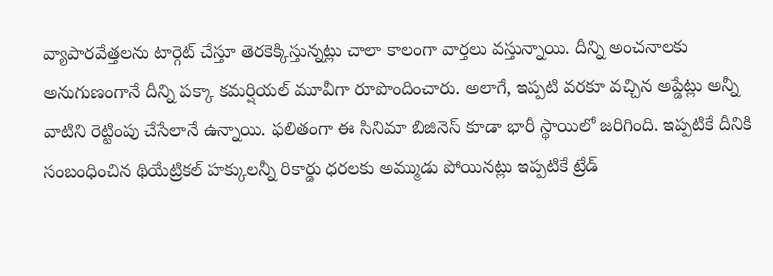వ్యాపారవేత్తలను టార్గెట్ చేస్తూ తెరకెక్కిస్తున్నట్లు చాలా కాలంగా వార్తలు వస్తున్నాయి. దీన్ని అంచనాలకు అనుగుణంగానే దీన్ని పక్కా కమర్షియల్ మూవీగా రూపొందించారు. అలాగే, ఇప్పటి వరకూ వచ్చిన అప్డేట్లు అన్నీ వాటిని రెట్టింపు చేసేలానే ఉన్నాయి. ఫలితంగా ఈ సినిమా బిజినెస్ కూడా భారీ స్థాయిలో జరిగింది. ఇప్పటికే దీనికి సంబంధించిన థియేట్రికల్ హక్కులన్నీ రికార్డు ధరలకు అమ్ముడు పోయినట్లు ఇప్పటికే ట్రేడ్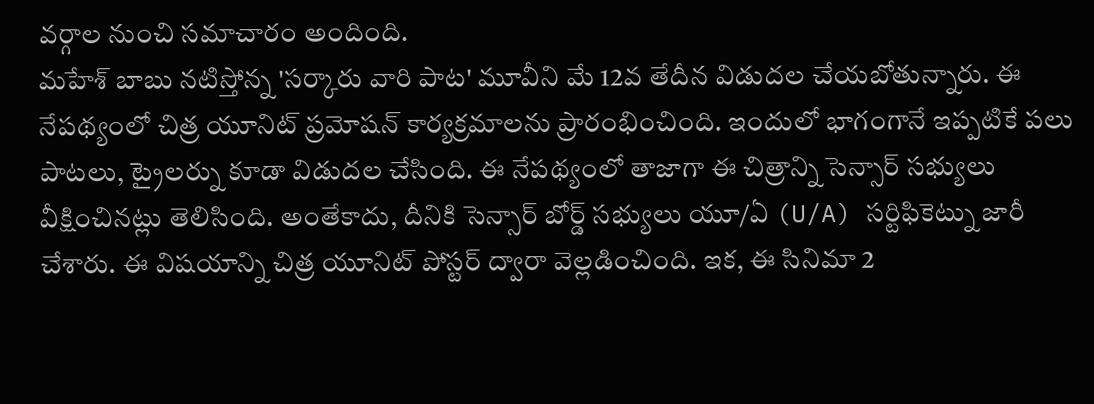వర్గాల నుంచి సమాచారం అందింది.
మహేశ్ బాబు నటిస్తోన్న 'సర్కారు వారి పాట' మూవీని మే 12వ తేదీన విడుదల చేయబోతున్నారు. ఈ నేపథ్యంలో చిత్ర యూనిట్ ప్రమోషన్ కార్యక్రమాలను ప్రారంభించింది. ఇందులో భాగంగానే ఇప్పటికే పలు పాటలు, ట్రైలర్ను కూడా విడుదల చేసింది. ఈ నేపథ్యంలో తాజాగా ఈ చిత్రాన్ని సెన్సార్ సభ్యులు వీక్షించినట్లు తెలిసింది. అంతేకాదు, దీనికి సెన్సార్ బోర్డ్ సభ్యులు యూ/ఏ (U/A) సర్టిఫికెట్ను జారీ చేశారు. ఈ విషయాన్ని చిత్ర యూనిట్ పోస్టర్ ద్వారా వెల్లడించింది. ఇక, ఈ సినిమా 2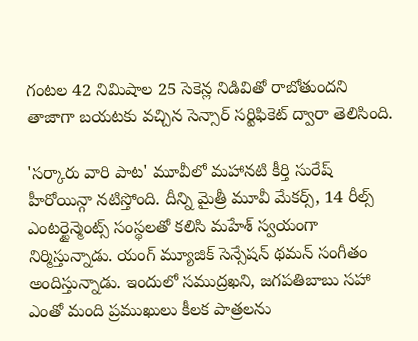గంటల 42 నిమిషాల 25 సెకెన్ల నిడివితో రాబోతుందని తాజాగా బయటకు వచ్చిన సెన్సార్ సర్టిఫికెట్ ద్వారా తెలిసింది.

'సర్కారు వారి పాట' మూవీలో మహానటి కీర్తి సురేష్ హీరోయిన్గా నటిస్తోంది. దీన్ని మైత్రీ మూవీ మేకర్స్, 14 రీల్స్ ఎంటర్టైన్మెంట్స్ సంస్థలతో కలిసి మహేశ్ స్వయంగా నిర్మిస్తున్నాడు. యంగ్ మ్యూజిక్ సెన్సేషన్ థమన్ సంగీతం అందిస్తున్నాడు. ఇందులో సముద్రఖని, జగపతిబాబు సహా ఎంతో మంది ప్రముఖులు కీలక పాత్రలను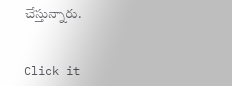చేస్తున్నారు.


Click it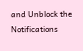and Unblock the Notifications